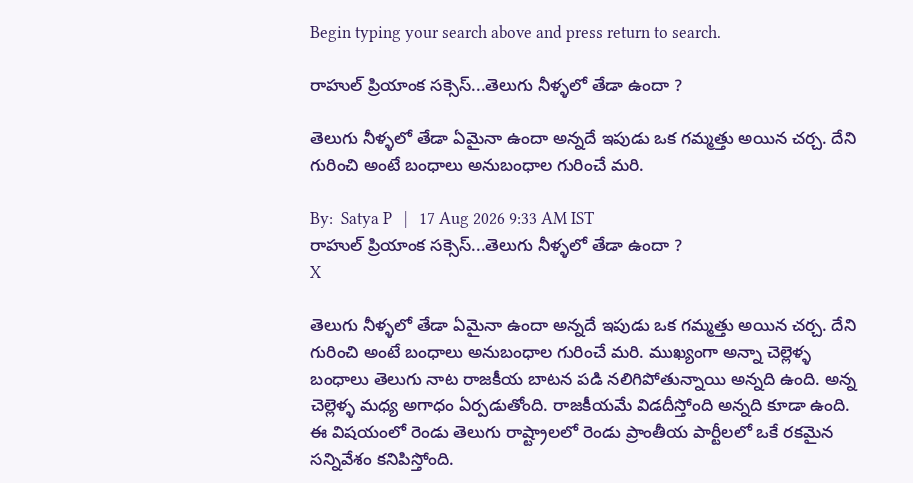Begin typing your search above and press return to search.

రాహుల్ ప్రియాంక సక్సెస్...తెలుగు నీళ్ళలో తేడా ఉందా ?

తెలుగు నీళ్ళలో తేడా ఏమైనా ఉందా అన్నదే ఇపుడు ఒక గమ్మత్తు అయిన చర్చ. దేని గురించి అంటే బంధాలు అనుబంధాల గురించే మరి.

By:  Satya P   |   17 Aug 2026 9:33 AM IST
రాహుల్ ప్రియాంక సక్సెస్...తెలుగు నీళ్ళలో తేడా ఉందా ?
X

తెలుగు నీళ్ళలో తేడా ఏమైనా ఉందా అన్నదే ఇపుడు ఒక గమ్మత్తు అయిన చర్చ. దేని గురించి అంటే బంధాలు అనుబంధాల గురించే మరి. ముఖ్యంగా అన్నా చెల్లెళ్ళ బంధాలు తెలుగు నాట రాజకీయ బాటన పడి నలిగిపోతున్నాయి అన్నది ఉంది. అన్న చెల్లెళ్ళ మధ్య అగాధం ఏర్పడుతోంది. రాజకీయమే విడదీస్తోంది అన్నది కూడా ఉంది. ఈ విషయంలో రెండు తెలుగు రాష్ట్రాలలో రెండు ప్రాంతీయ పార్టీలలో ఒకే రకమైన సన్నివేశం కనిపిస్తోంది.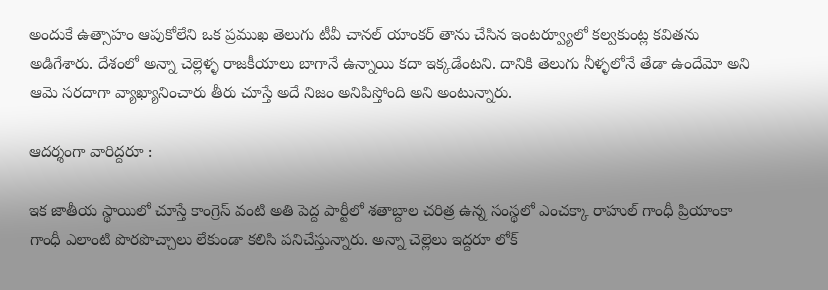అందుకే ఉత్సాహం ఆపుకోలేని ఒక ప్రముఖ తెలుగు టీవీ చానల్ యాంకర్ తాను చేసిన ఇంటర్వ్యూలో కల్వకుంట్ల కవితను అడిగేశారు. దేశంలో అన్నా చెల్లెళ్ళ రాజకీయాలు బాగానే ఉన్నాయి కదా ఇక్కడేంటని. దానికి తెలుగు నీళ్ళలోనే తేడా ఉందేమో అని ఆమె సరదాగా వ్యాఖ్యానించారు తీరు చూస్తే అదే నిజం అనిపిస్తోంది అని అంటున్నారు.

ఆదర్శంగా వారిద్దరూ :

ఇక జాతీయ స్థాయిలో చూస్తే కాంగ్రెస్ వంటి అతి పెద్ద పార్టీలో శతాబ్దాల చరిత్ర ఉన్న సంస్థలో ఎంచక్కా రాహుల్ గాంధీ ప్రియాంకా గాంధీ ఎలాంటి పొరపొచ్చాలు లేకుండా కలిసి పనిచేస్తున్నారు. అన్నా చెల్లెలు ఇద్దరూ లోక్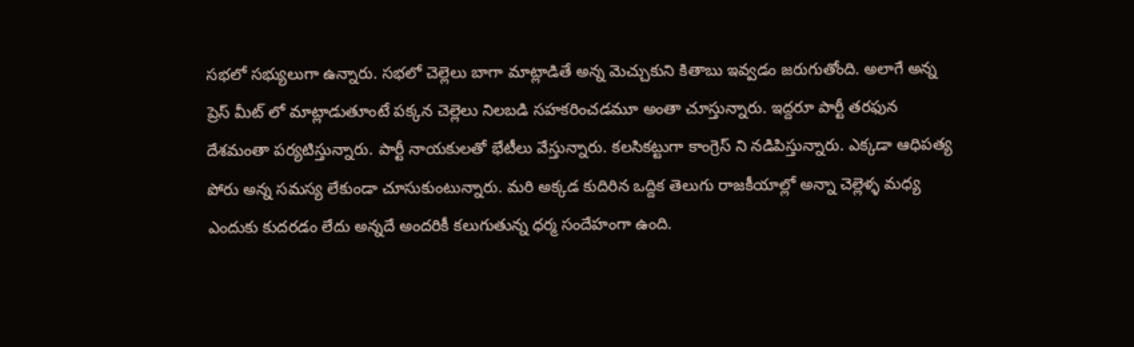సభలో సభ్యులుగా ఉన్నారు. సభలో చెల్లెలు బాగా మాట్లాడితే అన్న మెచ్చుకుని కితాబు ఇవ్వడం జరుగుతోంది. అలాగే అన్న ప్రెస్ మీట్ లో మాట్లాడుతూంటే పక్కన చెల్లెలు నిలబడి సహకరించడమూ అంతా చూస్తున్నారు. ఇద్దరూ పార్టీ తరఫున దేశమంతా పర్యటిస్తున్నారు. పార్టీ నాయకులతో భేటీలు వేస్తున్నారు. కలసికట్టుగా కాంగ్రెస్ ని నడిపిస్తున్నారు. ఎక్కడా ఆధిపత్య పోరు అన్న సమస్య లేకుండా చూసుకుంటున్నారు. మరి అక్కడ కుదిరిన ఒద్దిక తెలుగు రాజకీయాల్లో అన్నా చెల్లెళ్ళ మధ్య ఎందుకు కుదరడం లేదు అన్నదే అందరికీ కలుగుతున్న ధర్మ సందేహంగా ఉంది.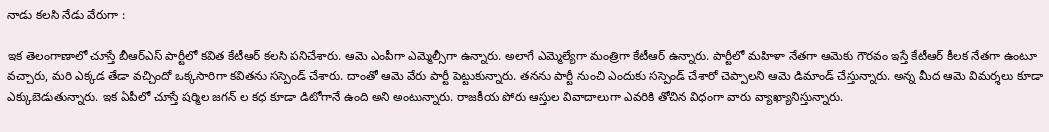నాడు కలసి నేడు వేరుగా :

ఇక తెలంగాణాలో చూస్తే బీఆర్ఎస్ పార్టీలో కవిత కేటీఆర్ కలసి పనిచేశారు. ఆమె ఎంపీగా ఎమ్మెల్సీగా ఉన్నారు. అలాగే ఎమ్మెల్యేగా మంత్రిగా కేటీఆర్ ఉన్నారు. పార్టీలో మహిళా నేతగా ఆమెకు గౌరవం ఇస్తే కేటీఆర్ కీలక నేతగా ఉంటూ వచ్చారు, మరి ఎక్కడ తేడా వచ్చిందో ఒక్కసారిగా కవితను సస్పెండ్ చేశారు. దాంతో ఆమె వేరు పార్టీ పెట్టుకున్నారు. తనను పార్టీ నుంచి ఎందుకు సస్పెండ్ చేశారో చెప్పాలని ఆమె డిమాండ్ చేస్తున్నారు. అన్న మీద ఆమె విమర్శలు కూడా ఎక్కుబెడుతున్నారు. ఇక ఏపీలో చూస్తే షర్మిల జగన్ ల కధ కూడా డిటోగానే ఉంది అని అంటున్నారు. రాజకీయ పోరు ఆస్తుల వివాదాలుగా ఎవరికి తోచిన విధంగా వారు వ్యాఖ్యానిస్తున్నారు.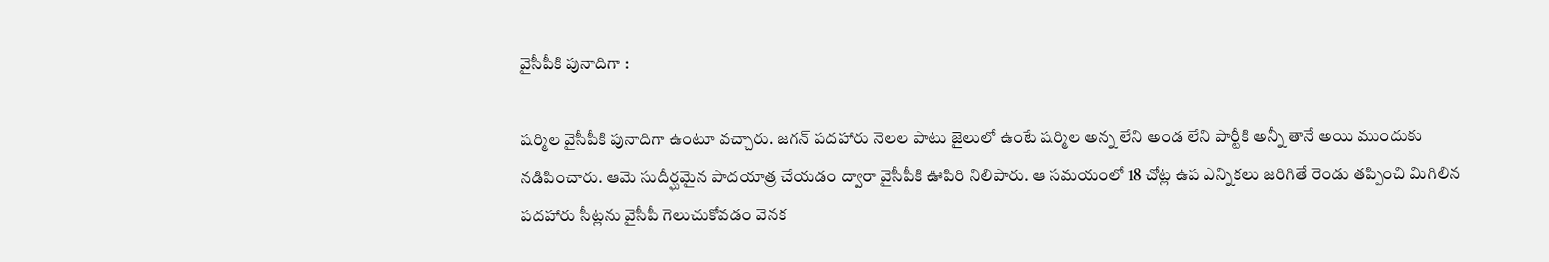వైసీపీకి పునాదిగా :

షర్మిల వైసీపీకి పునాదిగా ఉంటూ వచ్చారు. జగన్ పదహారు నెలల పాటు జైలులో ఉంటే షర్మిల అన్న లేని అండ లేని పార్టీకి అన్నీ తానే అయి ముందుకు నడిపించారు. ఆమె సుదీర్ఘమైన పాదయాత్ర చేయడం ద్వారా వైసీపీకి ఊపిరి నిలిపారు. ఆ సమయంలో 18 చోట్ల ఉప ఎన్నికలు జరిగితే రెండు తప్పించి మిగిలిన పదహారు సీట్లను వైసీపీ గెలుచుకోవడం వెనక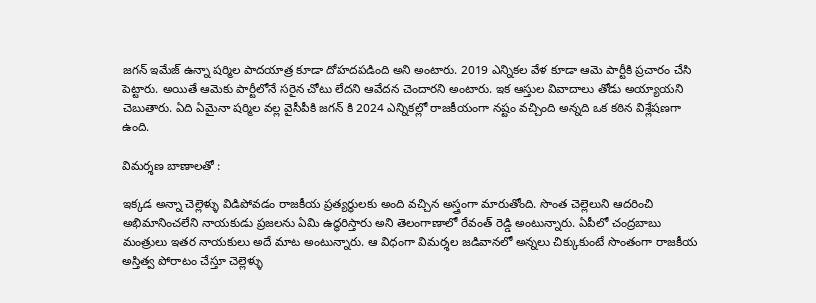జగన్ ఇమేజ్ ఉన్నా షర్మిల పాదయాత్ర కూడా దోహదపడింది అని అంటారు. 2019 ఎన్నికల వేళ కూడా ఆమె పార్టీకి ప్రచారం చేసి పెట్టారు. అయితే ఆమెకు పార్టీలోనే సరైన చోటు లేదని ఆవేదన చెందారని అంటారు. ఇక ఆస్తుల వివాదాలు తోడు అయ్యాయని చెబుతారు. ఏది ఏమైనా షర్మిల వల్ల వైసీపీకి జగన్ కి 2024 ఎన్నికల్లో రాజకీయంగా నష్టం వచ్చింది అన్నది ఒక కఠిన విశ్లేషణగా ఉంది.

విమర్శణ బాణాలతో :

ఇక్కడ అన్నా చెల్లెళ్ళు విడిపోవడం రాజకీయ ప్రత్యర్ధులకు అంది వచ్చిన అస్త్రంగా మారుతోంది. సొంత చెల్లెలుని ఆదరించి అభిమానించలేని నాయకుడు ప్రజలను ఏమి ఉద్ధరిస్తారు అని తెలంగాణాలో రేవంత్ రెడ్డి అంటున్నారు. ఏపీలో చంద్రబాబు మంత్రులు ఇతర నాయకులు అదే మాట అంటున్నారు. ఆ విధంగా విమర్శల జడివానలో అన్నలు చిక్కుకుంటే సొంతంగా రాజకీయ అస్తిత్వ పోరాటం చేస్తూ చెల్లెళ్ళు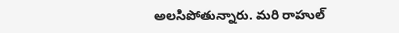అలసిపోతున్నారు. మరి రాహుల్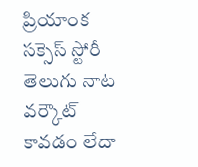ప్రియాంక సక్సెస్ స్టోరీ తెలుగు నాట వర్కౌట్ కావడం లేదా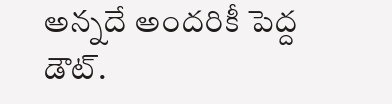అన్నదే అందరికీ పెద్ద డౌట్.